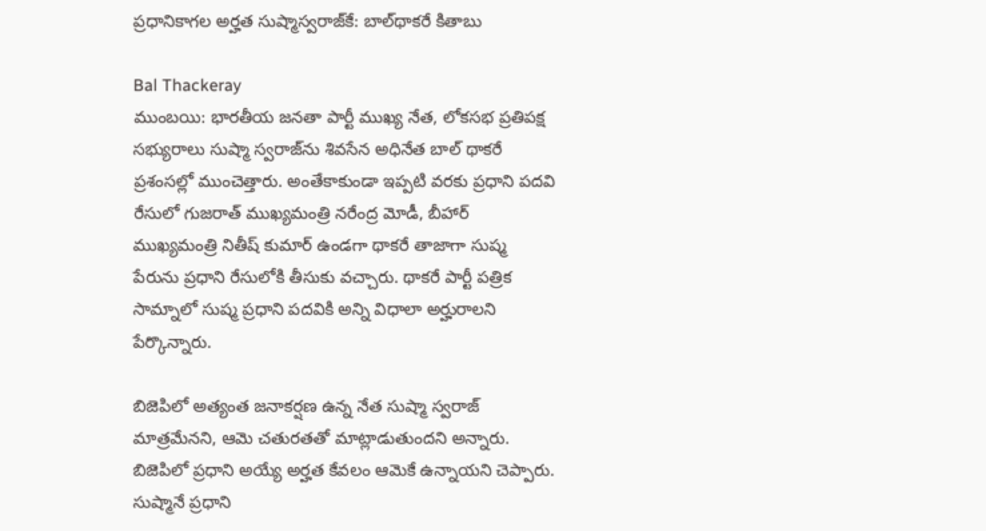ప్రధానికాగల అర్హత సుష్మాస్వరాజ్‌కే: బాల్‌థాకరే కితాబు

Bal Thackeray
ముంబయి: భారతీయ జనతా పార్టీ ముఖ్య నేత, లోకసభ ప్రతిపక్ష సభ్యురాలు సుష్మా స్వరాజ్‌ను శివసేన అధినేత బాల్ థాకరే ప్రశంసల్లో ముంచెత్తారు. అంతేకాకుండా ఇప్పటి వరకు ప్రధాని పదవి రేసులో గుజరాత్ ముఖ్యమంత్రి నరేంద్ర మోడీ, బీహార్ ముఖ్యమంత్రి నితీష్ కుమార్ ఉండగా థాకరే తాజాగా సుష్మ పేరును ప్రధాని రేసులోకి తీసుకు వచ్చారు. థాకరే పార్టీ పత్రిక సామ్నాలో సుష్మ ప్రధాని పదవికి అన్ని విధాలా అర్హురాలని పేర్కొన్నారు.

బిజెపిలో అత్యంత జనాకర్షణ ఉన్న నేత సుష్మా స్వరాజ్ మాత్రమేనని, ఆమె చతురతతో మాట్లాడుతుందని అన్నారు. బిజెపిలో ప్రధాని అయ్యే అర్హత కేవలం ఆమెకే ఉన్నాయని చెప్పారు. సుష్మానే ప్రధాని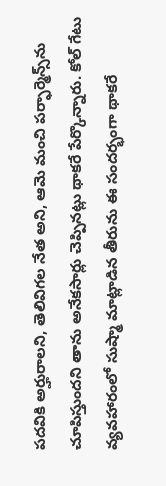పదవికి అర్హురాలని, తెలివిగల నేత అని, ఆమె మంచి పర్ఫార్మెన్స్‌ను చూపిస్తుందని తాను అనేకసార్లు చెప్పినట్లు థాకరే పేర్కొన్నారు. కోల్ గేటు వ్యవహారంలో సుష్మా మాట్లాడిన తీరును ఈ సందర్భంగా థాకరే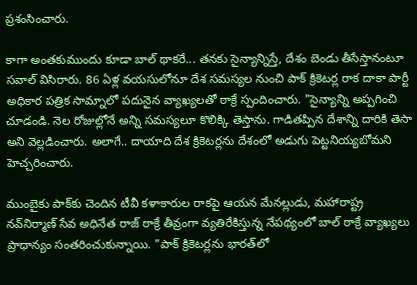ప్రశంసించారు.

కాగా అంతకుముందు కూడా బాల్ థాకరే... తనకు సైన్యాన్నిస్తే, దేశం బెండు తీసేస్తానంటూ సవాల్ విసిరారు. 86 ఏళ్ల వయసులోనూ దేశ సమస్యల నుంచి పాక్ క్రికెటర్ల రాక దాకా పార్టీ అధికార పత్రిక సామ్నాలో పదునైన వ్యాఖ్యలతో ఠాక్రే స్పందించారు. "సైన్యాన్ని అప్పగించి చూడండి. నెల రోజుల్లోనే అన్ని సమస్యలూ కొలిక్కి తెస్తాను. గాడితప్పిన దేశాన్ని దారికి తెసా అని వెల్లడించారు. అలాగే.. దాయాది దేశ క్రికెటర్లను దేశంలో అడుగు పెట్టనియ్యబోమని హెచ్చరించారు.

ముంబైకు పాక్‌కు చెందిన టీవీ కళాకారుల రాకపై ఆయన మేనల్లుడు, మహారాష్ట్ర నవ్‌నిర్మాణ్ సేవ అధినేత రాజ్ ఠాక్రే తీవ్రంగా వ్యతిరేకిస్తున్న నేపథ్యంలో బాల్ ఠాక్రే వ్యాఖ్యలు ప్రాధాన్యం సంతరించుకున్నాయి. "పాక్ క్రికెటర్లను భారత్‌లో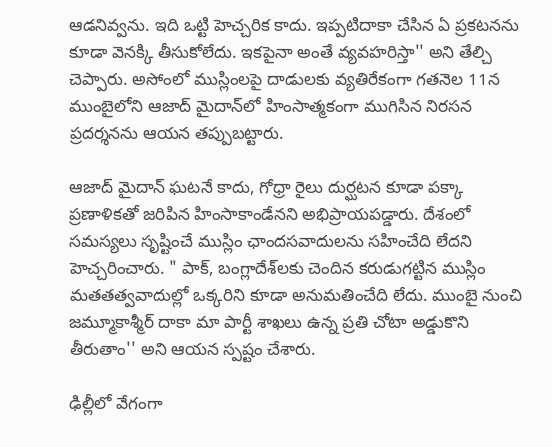ఆడనివ్వను. ఇది ఒట్టి హెచ్చరిక కాదు. ఇప్పటిదాకా చేసిన ఏ ప్రకటనను కూడా వెనక్కి తీసుకోలేదు. ఇకపైనా అంతే వ్యవహరిస్తా'' అని తేల్చి చెప్పారు. అసోంలో ముస్లింలపై దాడులకు వ్యతిరేకంగా గతనెల 11న ముంబైలోని ఆజాద్ మైదాన్‌లో హింసాత్మకంగా ముగిసిన నిరసన ప్రదర్శనను ఆయన తప్పుబట్టారు.

ఆజాద్ మైదాన్ ఘటనే కాదు, గోధ్రా రైలు దుర్ఘటన కూడా పక్కా ప్రణాళికతో జరిపిన హింసాకాండేనని అభిప్రాయపడ్డారు. దేశంలో సమస్యలు సృష్టించే ముస్లిం ఛాందసవాదులను సహించేది లేదని హెచ్చరించారు. " పాక్, బంగ్లాదేశ్‌లకు చెందిన కరుడుగట్టిన ముస్లిం మతతత్వవాదుల్లో ఒక్కరిని కూడా అనుమతించేది లేదు. ముంబై నుంచి జమ్మూకాశ్మీర్ దాకా మా పార్టీ శాఖలు ఉన్న ప్రతి చోటా అడ్డుకొని తీరుతాం'' అని ఆయన స్పష్టం చేశారు.

ఢిల్లీలో వేగంగా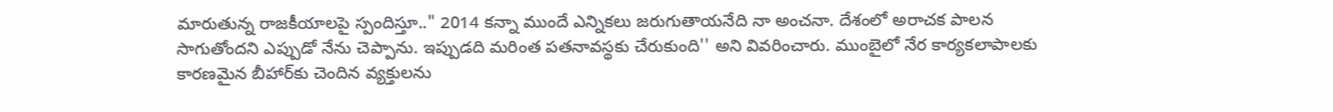మారుతున్న రాజకీయాలపై స్పందిస్తూ.." 2014 కన్నా ముందే ఎన్నికలు జరుగుతాయనేది నా అంచనా. దేశంలో అరాచక పాలన సాగుతోందని ఎప్పుడో నేను చెప్పాను. ఇప్పుడది మరింత పతనావస్థకు చేరుకుంది'' అని వివరించారు. ముంబైలో నేర కార్యకలాపాలకు కారణమైన బీహార్‌కు చెందిన వ్యక్తులను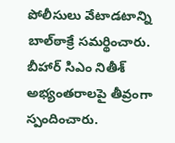పోలీసులు వేటాడటాన్ని బాల్‌ఠాక్రే సమర్థించారు. బీహార్ సిఎం నితీశ్ అభ్యంతరాలపై తీవ్రంగా స్పందించారు.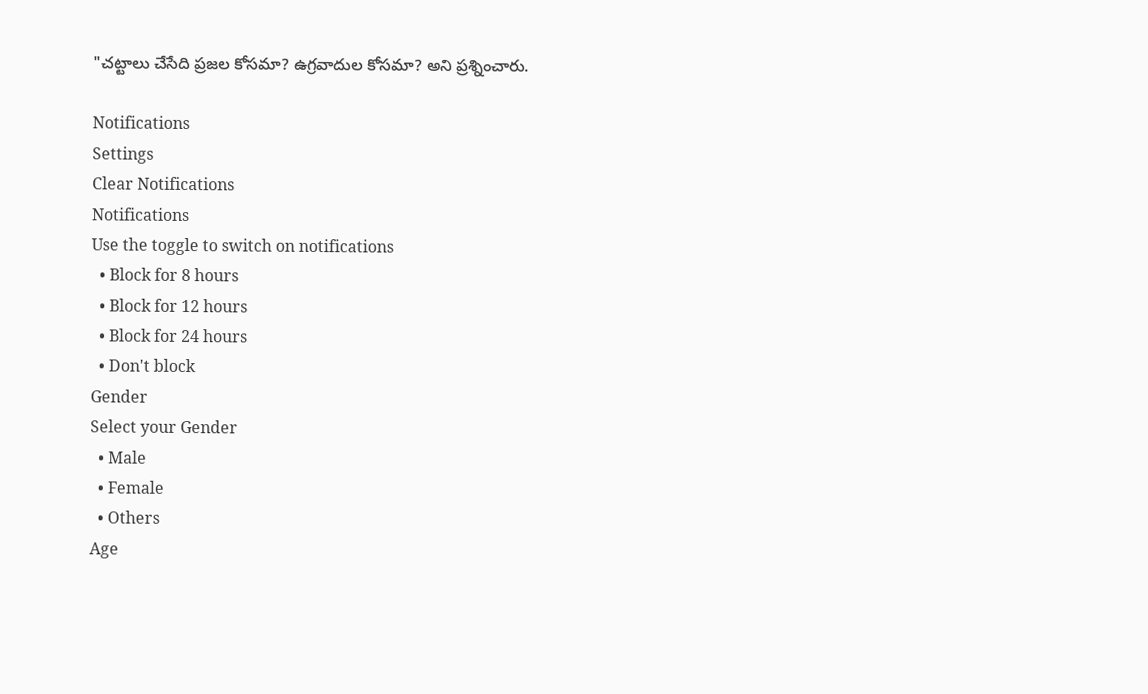"చట్టాలు చేసేది ప్రజల కోసమా? ఉగ్రవాదుల కోసమా? అని ప్రశ్నించారు.

Notifications
Settings
Clear Notifications
Notifications
Use the toggle to switch on notifications
  • Block for 8 hours
  • Block for 12 hours
  • Block for 24 hours
  • Don't block
Gender
Select your Gender
  • Male
  • Female
  • Others
Age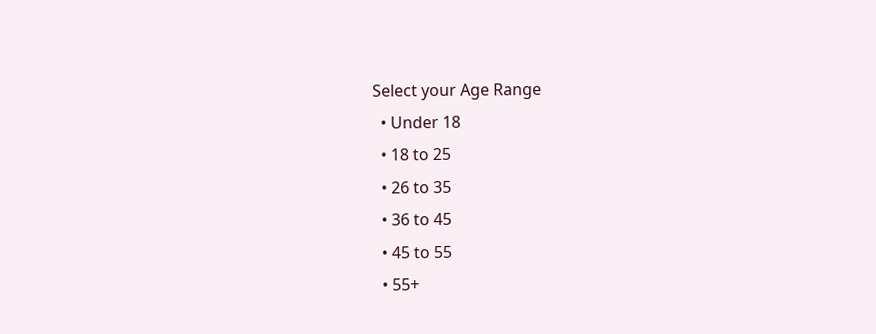Select your Age Range
  • Under 18
  • 18 to 25
  • 26 to 35
  • 36 to 45
  • 45 to 55
  • 55+